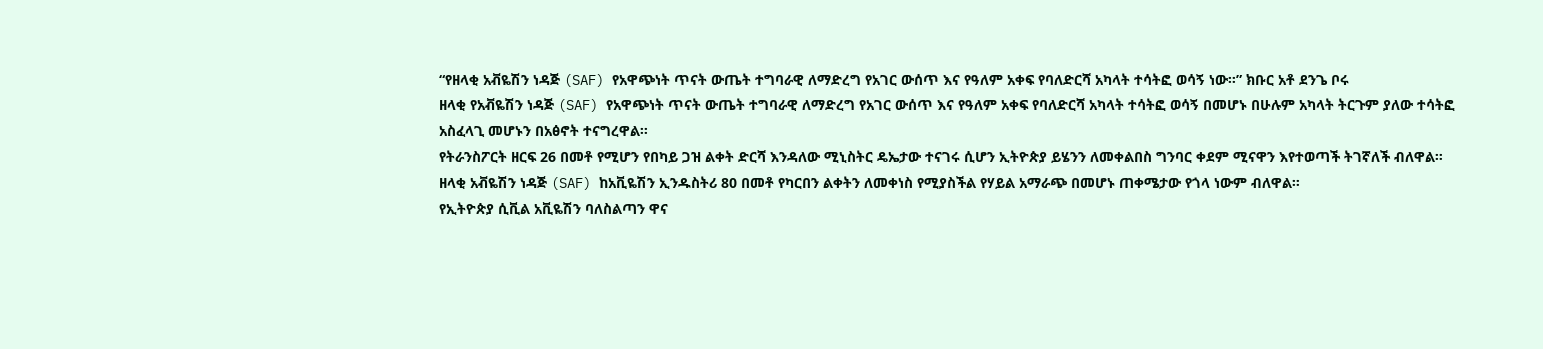“የዘላቂ አቭዬሽን ነዳጅ (SAF) የአዋጭነት ጥናት ውጤት ተግባራዊ ለማድረግ የአገር ውሰጥ እና የዓለም አቀፍ የባለድርሻ አካላት ተሳትፎ ወሳኝ ነው፡፡” ክቡር አቶ ደንጌ ቦሩ
ዘላቂ የአቭዬሽን ነዳጅ (SAF) የአዋጭነት ጥናት ውጤት ተግባራዊ ለማድረግ የአገር ውሰጥ እና የዓለም አቀፍ የባለድርሻ አካላት ተሳትፎ ወሳኝ በመሆኑ በሁሉም አካላት ትርጉም ያለው ተሳትፎ አስፈላጊ መሆኑን በአፅኖት ተናግረዋል፡፡
የትራንስፖርት ዘርፍ 26 በመቶ የሚሆን የበካይ ጋዝ ልቀት ድርሻ እንዳለው ሚኒስትር ዴኤታው ተናገሩ ሲሆን ኢትዮጵያ ይሄንን ለመቀልበስ ግንባር ቀደም ሚናዋን እየተወጣች ትገኛለች ብለዋል።
ዘላቂ አቭዬሽን ነዳጅ (SAF) ከአቪዬሽን ኢንዱስትሪ 80 በመቶ የካርበን ልቀትን ለመቀነስ የሚያስችል የሃይል አማራጭ በመሆኑ ጠቀሜታው የጎላ ነውም ብለዋል።
የኢትዮጵያ ሲቪል አቪዬሽን ባለስልጣን ዋና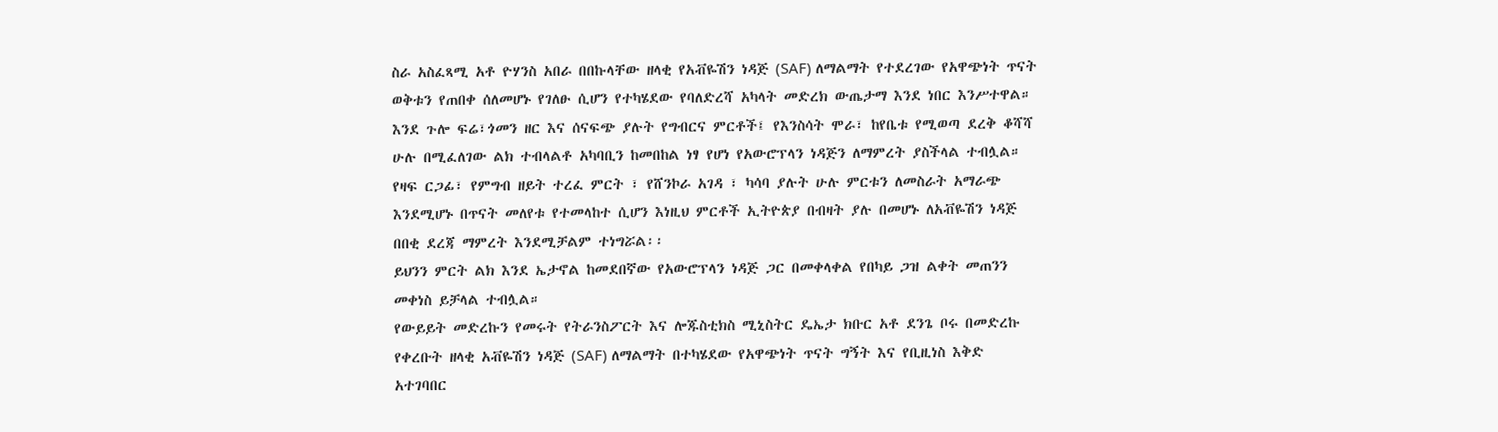ስራ አስፈጻሚ አቶ ዮሃንስ አበራ በበኩላቸው ዘላቂ የአቭዬሽን ነዳጅ (SAF) ለማልማት የተደረገው የአዋጭነት ጥናት ወቅቱን የጠበቀ ሰለመሆኑ የገለፁ ሲሆን የተካሄደው የባለድረሻ አካላት መድረክ ውጤታማ እንደ ነበር እንሥተዋል።
እንደ ጉሎ ፍሬ፣ጎመን ዘር እና ሰናፍጭ ያሉት የግብርና ምርቶች፤ የእንስሳት ሞራ፣ ከየቤቱ የሚወጣ ደረቅ ቆሻሻ ሁሉ በሚፈለገው ልክ ተብላልቶ አካባቢን ከመበከል ነፃ የሆነ የአውሮፕላን ነዳጅን ለማምረት ያስችላል ተብሏል።
የዛፍ ርጋፊ፣ የምግብ ዘይት ተረፈ ምርት ፣ የሸንኮራ አገዳ ፣ ካሳባ ያሉት ሁሉ ምርቱን ለመስራት አማራጭ እንደሚሆኑ በጥናት መለየቱ የተመላከተ ሲሆን እነዚህ ምርቶች ኢትዮጵያ በብዛት ያሉ በመሆኑ ለአቭዬሽን ነዳጅ በበቂ ደረጃ ማምረት እንደሚቻልም ተነግሯል፡፡
ይህንን ምርት ልክ እንደ ኤታኖል ከመደበኛው የአውሮፕላን ነዳጅ ጋር በመቀላቀል የበካይ ጋዝ ልቀት መጠንን መቀነስ ይቻላል ተብሏል።
የውይይት መድረኩን የመሩት የትራንስፖርት እና ሎጁስቲክስ ሚኒስትር ዴኤታ ክቡር አቶ ደንጌ ቦሩ በመድረኩ የቀረቡት ዘላቂ አቭዬሽን ነዳጅ (SAF) ለማልማት በተካሄደው የአዋጭነት ጥናት ግኝት እና የቢዚነስ እቅድ አተገባበር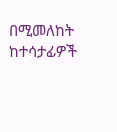በሚመለከት ከተሳታፊዎች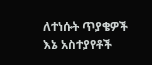ለተነሱት ጥያቄዎች እኔ አስተያየቶች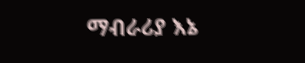ማብራሪያ እኔ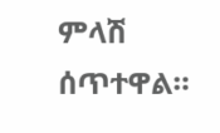ምላሽ ሰጥተዋል።